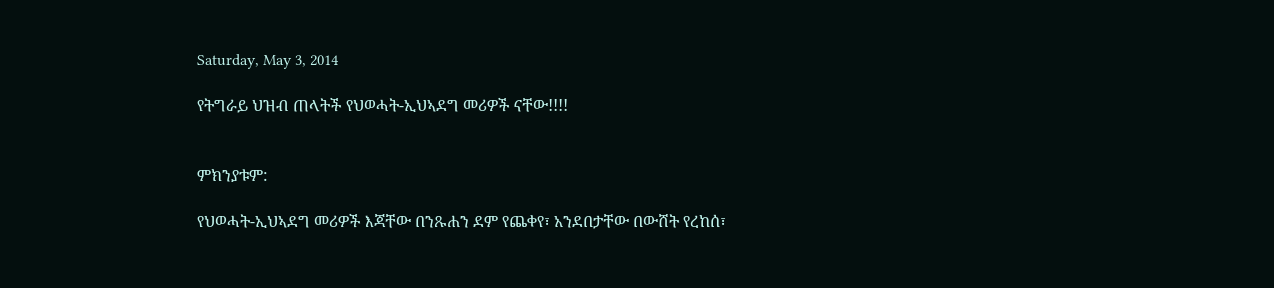Saturday, May 3, 2014

የትግራይ ህዝብ ጠላትች የህወሓት-ኢህኣደግ መሪዎች ናቸው!!!!


ምክንያቱም:

የህወሓት-ኢህኣደግ መሪዎች እጃቸው በንጹሐን ደም የጨቀየ፣ አንደበታቸው በውሸት የረከሰ፣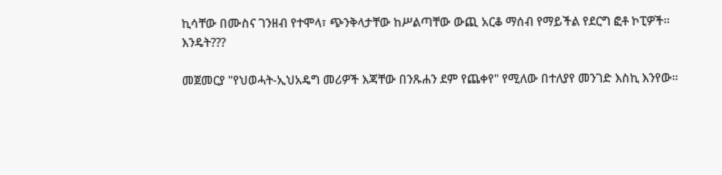ኪሳቸው በሙስና ገንዘብ የተሞላ፣ ጭንቅላታቸው ከሥልጣቸው ውጪ አርቆ ማሰብ የማይችል የደርግ ፎቶ ኮፒዎች።
እንዴት???

መጀመርያ "የህወሓት-ኢህአዴግ መሪዎች እጃቸው በንጹሐን ደም የጨቀየ" የሚለው በተለያየ መንገድ እስኪ እንየው።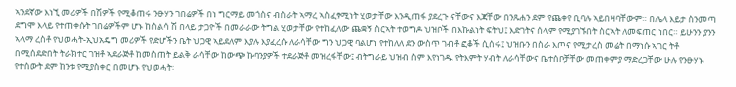ኣንደኛው እነኚ መሪዎች በሽዎች የሚቆጠሩ ንፁሃን ገበሬዎች በነ ግርማይ መጎስና ብስራት ኣማረ ኣስፈፃሚነት ሂወታቸው እንዲጠፋ ያደረጉ ናቸውና እጃቸው በንጹሐን ደም የጨቀየ ቢባሉ ኣይበዛባቸውም። በሌላ እይታ ስንመጣ ደግሞ እላይ የተጠቀሱት ገበሬዎችም ሆኑ ከስልሳ ሽ በላይ ታጋዮች በመራራው ትግል ሂወታቸው የተከፈለው ጨቋኝ ስርኣት ተወግዶ ህዝቦች በእኩልነት ፍትህ፤ እድገትና ሰላም የሚያገኙበት ስርኣት ለመፍጠር ነበር። ይሁንን ያንን ኣላማ ረስቶ የህወሓት-ኢህአዴግ መሪዎች የድሆችን ቤት ህጋዊ ኣይደለም እያሉ እያፈረሱ ለራሳቸው ግን ህጋዊ ባልሆነ የተከለለ ደን ውስጥ ገብቶ ፎቆች ሲሰሩ፤ ህዝቡን በስራ እጦና የሚታረስ መሬት በማነሱ ኣገር ትቶ በሚሰደድበት ትራክተር ገዝቶ ኣደራጅቶ ከመስጠት ይልቅ ራሳቸው ከውጭ ኩባንያዎች ተደራጅቶ መዝረፋቸው፤ ብትግራይ ህዝብ ስም እየነገዱ የትእምት ሃብት ለራሳቸውና ቤተሰቦቻቸው መጠቀምያ ማድረጋቸው ሁሉ የንፁሃኑ የተሰውት ደም ከንቱ የሚያስቀር በመሆኑ የህወሓት፡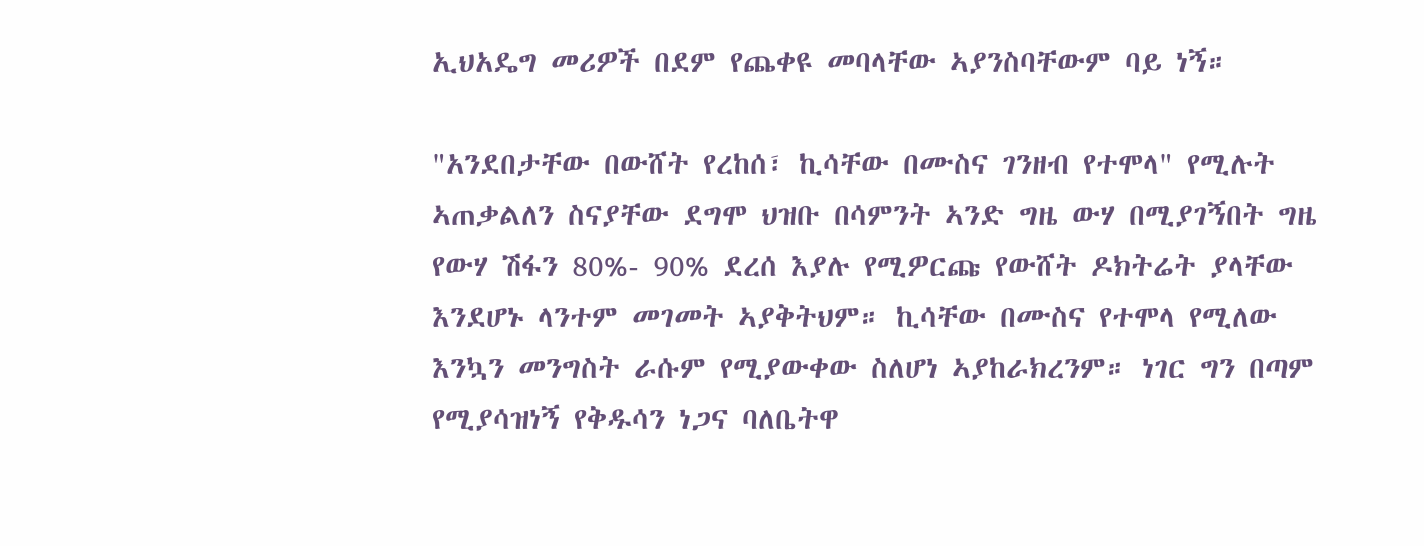ኢህአዴግ መሪዎች በደም የጨቀዩ መባላቸው ኣያንስባቸውም ባይ ነኝ።

"አንደበታቸው በውሸት የረከሰ፣ ኪሳቸው በሙስና ገንዘብ የተሞላ" የሚሉት ኣጠቃልለን ስናያቸው ደግሞ ህዝቡ በሳምንት ኣንድ ግዜ ውሃ በሚያገኝበት ግዜ የውሃ ሽፋን 80%- 90% ደረሰ እያሉ የሚዎርጩ የውሸት ዶክትሬት ያላቸው እንደሆኑ ላንተም መገመት ኣያቅትህም። ኪሳቸው በሙስና የተሞላ የሚለው እንኳን መንግስት ራሱም የሚያውቀው ስለሆነ ኣያከራክረንም። ነገር ግን በጣም የሚያሳዝነኝ የቅዱሳን ነጋና ባለቤትዋ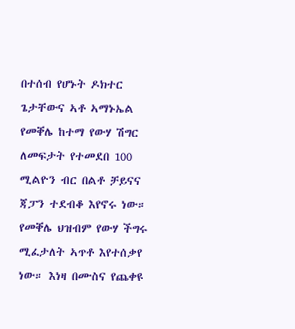በተሰብ የሆኑት ዶክተር ጌታቸውና ኣቶ ኣማኑኤል የመቐሌ ከተማ የውሃ ሽግር ለመፍታት የተመደበ 100 ሚልዮን ብር በልቶ ቻይናና ጃፓን ተደብቆ እየኖሩ ነው። የመቐሌ ህዝብም የውሃ ችግሩ ሚፈታለት ኣጥቶ እየተሰቃየ ነው። እነዛ በሙስና የጨቀዩ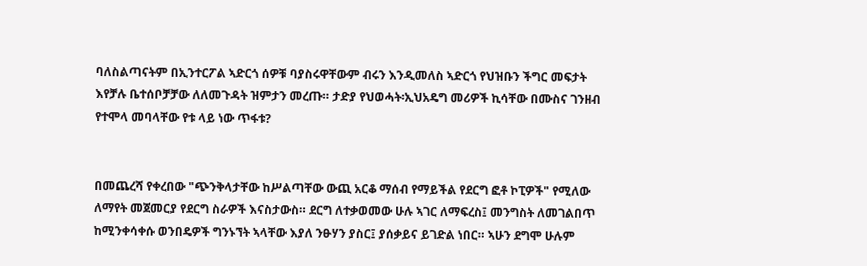ባለስልጣናትም በኢንተርፖል ኣድርጎ ሰዎቹ ባያስሩዋቸውም ብሩን እንዲመለስ ኣድርጎ የህዝቡን ችግር መፍታት እየቻሉ ቤተሰቦቻቻው ለለመጉዳት ዝምታን መረጡ። ታድያ የህወሓት፡ኢህአዴግ መሪዎች ኪሳቸው በሙስና ገንዘብ የተሞላ መባላቸው የቱ ላይ ነው ጥፋቱ?


በመጨረሻ የቀረበው "ጭንቅላታቸው ከሥልጣቸው ውጪ አርቆ ማሰብ የማይችል የደርግ ፎቶ ኮፒዎች" የሚለው ለማየት መጀመርያ የደርግ ስራዎች እናስታውስ። ደርግ ለተቃወመው ሁሉ ኣገር ለማፍረስ፤ መንግስት ለመገልበጥ ከሚንቀሳቀሱ ወንበዴዎች ግንኑኘት ኣላቸው እያለ ንፁሃን ያስር፤ ያሰቃይና ይገድል ነበር። ኣሁን ደግሞ ሁሉም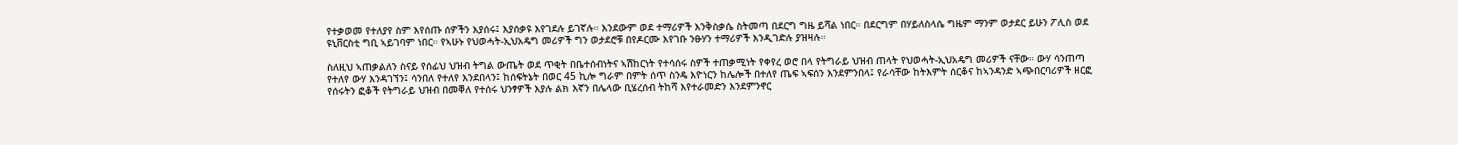የተቃወመ የተለያየ ስም እየሰጡ ሰዎችን እያሰሩ፤ እያሰቃዩ እየገደሉ ይገኛሉ። እንደውም ወደ ተማሪዎች እንቅስቃሴ ስትመጣ በደርግ ግዜ ይሻል ነበር። በደርግም በሃይለስላሴ ግዜም ማንም ወታደር ይሁን ፖሊስ ወደ ዩኒቨርስቲ ግቢ ኣይገባም ነበር። የኣሁኑ የህወሓት-ኢህአዴግ መሪዎች ግን ወታደሮቹ በየዶርሙ እየገቡ ንፁሃን ተማሪዎች እንዲገድሉ ያዝዛሉ።

ስለዚህ ኣጠቃልለን ስናይ የሰፊህ ህዝብ ትግል ውጤት ወደ ጥቂት በቤተሰብነትና ኣሽከርነት የተሳሰሩ ስዎች ተጠቃሚነት የቀየረ ወሮ በላ የትግራይ ህዝብ ጠላት የህወሓት-ኢህአዴግ መሪዎች ናቸው። ውሃ ሳንጠጣ የተለየ ውሃ እንዳገኘን፤ ሳንበለ የተለየ እንደበላን፤ ከሰፍትኔት በወር 45 ኪሎ ግራም በምት ሰጥ ስንዴ እዮነርን ከሌሎች በተለየ ጤፍ ኣፍሰን እንደምንበላ፤ የራሳቸው ከትእምት ሰርቆና ከኣንዳንድ ኣጭበርባሪዎች ዘርፎ የሰሩትን ፎቆች የትግራይ ህዝብ በመቐለ የተሰሩ ህንፃዎች እያሉ ልክ እኛን በሌላው ቢሄረሰብ ትከሻ እየተራመድን እንደምንኖር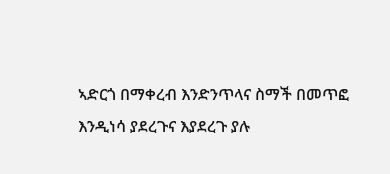ኣድርጎ በማቀረብ እንድንጥላና ስማች በመጥፎ እንዲነሳ ያደረጉና እያደረጉ ያሉ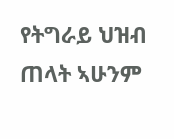የትግራይ ህዝብ ጠላት ኣሁንም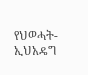የህወሓት-ኢህአዴግ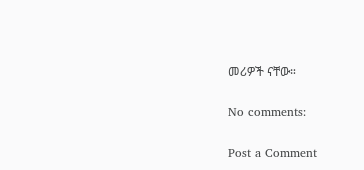መሪዎች ናቸው።

No comments:

Post a Comment